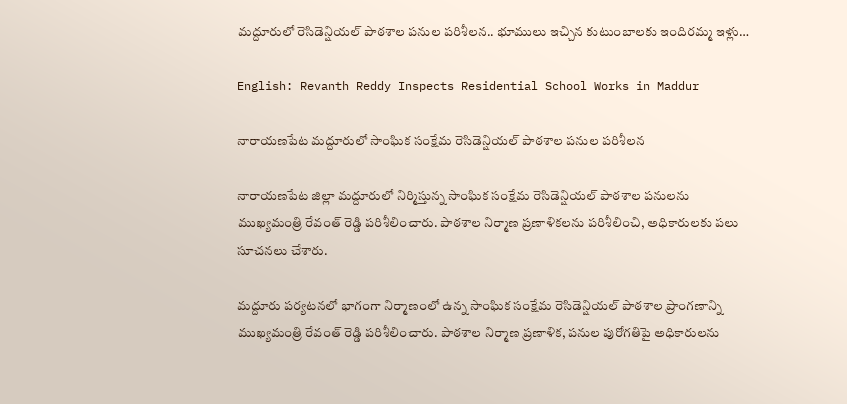మద్దూరులో రెసిడెన్షియల్ పాఠశాల పనుల పరిశీలన.. భూములు ఇచ్చిన కుటుంబాలకు ఇందిరమ్మ ఇళ్లు…

English: Revanth Reddy Inspects Residential School Works in Maddur

నారాయణపేట మద్దూరులో సాంఘిక సంక్షేమ రెసిడెన్షియల్ పాఠశాల పనుల పరిశీలన

నారాయణపేట జిల్లా మద్దూరులో నిర్మిస్తున్న సాంఘిక సంక్షేమ రెసిడెన్షియల్ పాఠశాల పనులను ముఖ్యమంత్రి రేవంత్ రెడ్డి పరిశీలించారు. పాఠశాల నిర్మాణ ప్రణాళికలను పరిశీలించి, అధికారులకు పలు సూచనలు చేశారు.

మద్దూరు పర్యటనలో భాగంగా నిర్మాణంలో ఉన్న సాంఘిక సంక్షేమ రెసిడెన్షియల్ పాఠశాల ప్రాంగణాన్ని ముఖ్యమంత్రి రేవంత్ రెడ్డి పరిశీలించారు. పాఠశాల నిర్మాణ ప్రణాళిక, పనుల పురోగతిపై అధికారులను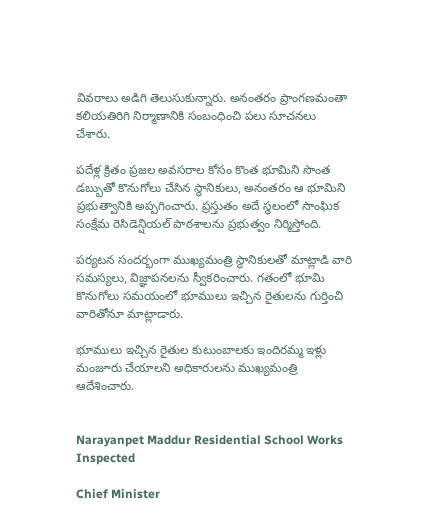వివరాలు అడిగి తెలుసుకున్నారు. అనంతరం ప్రాంగణమంతా కలియతిరిగి నిర్మాణానికి సంబంధించి పలు సూచనలు చేశారు.

పదేళ్ల క్రితం ప్రజల అవసరాల కోసం కొంత భూమిని సొంత డబ్బుతో కొనుగోలు చేసిన స్థానికులు, అనంతరం ఆ భూమిని ప్రభుత్వానికి అప్పగించారు. ప్రస్తుతం అదే స్థలంలో సాంఘిక సంక్షేమ రెసిడెన్షియల్ పాఠశాలను ప్రభుత్వం నిర్మిస్తోంది.

పర్యటన సందర్భంగా ముఖ్యమంత్రి స్థానికులతో మాట్లాడి వారి సమస్యలు, విజ్ఞాపనలను స్వీకరించారు. గతంలో భూమి కొనుగోలు సమయంలో భూములు ఇచ్చిన రైతులను గుర్తించి వారితోనూ మాట్లాడారు.

భూములు ఇచ్చిన రైతుల కుటుంబాలకు ఇందిరమ్మ ఇళ్లు మంజూరు చేయాలని అధికారులను ముఖ్యమంత్రి ఆదేశించారు.


Narayanpet Maddur Residential School Works Inspected

Chief Minister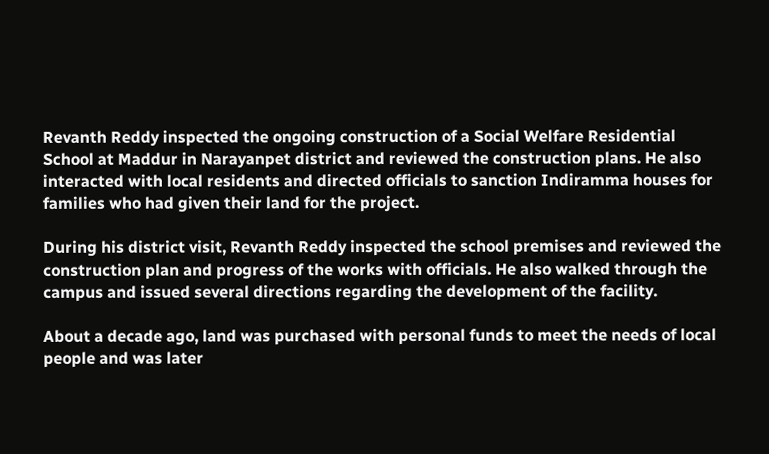Revanth Reddy inspected the ongoing construction of a Social Welfare Residential School at Maddur in Narayanpet district and reviewed the construction plans. He also interacted with local residents and directed officials to sanction Indiramma houses for families who had given their land for the project.

During his district visit, Revanth Reddy inspected the school premises and reviewed the construction plan and progress of the works with officials. He also walked through the campus and issued several directions regarding the development of the facility.

About a decade ago, land was purchased with personal funds to meet the needs of local people and was later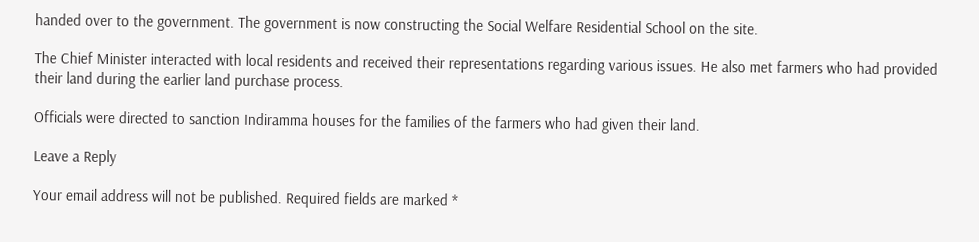handed over to the government. The government is now constructing the Social Welfare Residential School on the site.

The Chief Minister interacted with local residents and received their representations regarding various issues. He also met farmers who had provided their land during the earlier land purchase process.

Officials were directed to sanction Indiramma houses for the families of the farmers who had given their land.

Leave a Reply

Your email address will not be published. Required fields are marked *